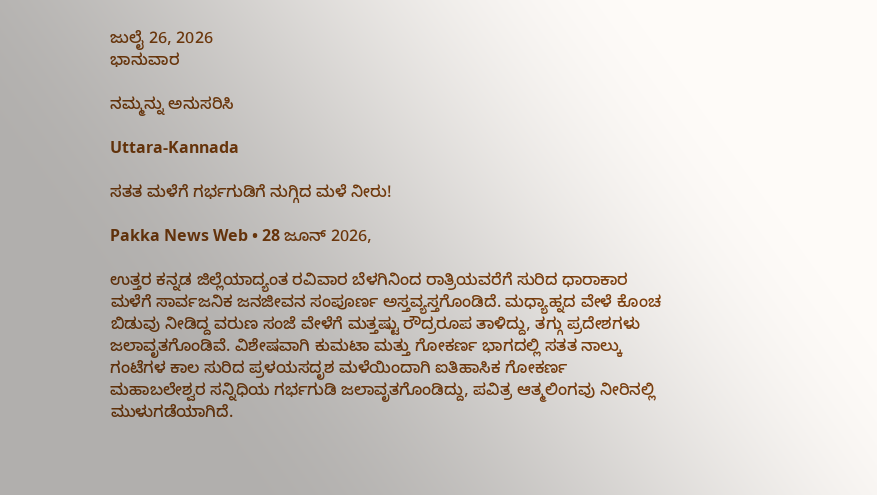ಜುಲೈ 26, 2026
ಭಾನುವಾರ

ನಮ್ಮನ್ನು ಅನುಸರಿಸಿ

Uttara-Kannada

ಸತತ ಮಳೆಗೆ ಗರ್ಭಗುಡಿಗೆ ನುಗ್ಗಿದ ಮಳೆ ನೀರು!

Pakka News Web • 28 ಜೂನ್ 2026,

ಉತ್ತರ ಕನ್ನಡ ಜಿಲ್ಲೆಯಾದ್ಯಂತ ರವಿವಾರ ಬೆಳಗಿನಿಂದ ರಾತ್ರಿಯವರೆಗೆ ಸುರಿದ ಧಾರಾಕಾರ ಮಳೆಗೆ ಸಾರ್ವಜನಿಕ ಜನಜೀವನ ಸಂಪೂರ್ಣ ಅಸ್ತವ್ಯಸ್ತಗೊಂಡಿದೆ. ಮಧ್ಯಾಹ್ನದ ವೇಳೆ ಕೊಂಚ ಬಿಡುವು ನೀಡಿದ್ದ ವರುಣ ಸಂಜೆ ವೇಳೆಗೆ ಮತ್ತಷ್ಟು ರೌದ್ರರೂಪ ತಾಳಿದ್ದು, ತಗ್ಗು ಪ್ರದೇಶಗಳು ಜಲಾವೃತಗೊಂಡಿವೆ. ವಿಶೇಷವಾಗಿ ಕುಮಟಾ ಮತ್ತು ಗೋಕರ್ಣ ಭಾಗದಲ್ಲಿ ಸತತ ನಾಲ್ಕು ಗಂಟೆಗಳ ಕಾಲ ಸುರಿದ ಪ್ರಳಯಸದೃಶ ಮಳೆಯಿಂದಾಗಿ ಐತಿಹಾಸಿಕ ಗೋಕರ್ಣ ಮಹಾಬಲೇಶ್ವರ ಸನ್ನಿಧಿಯ ಗರ್ಭಗುಡಿ ಜಲಾವೃತಗೊಂಡಿದ್ದು, ಪವಿತ್ರ ಆತ್ಮಲಿಂಗವು ನೀರಿನಲ್ಲಿ ಮುಳುಗಡೆಯಾಗಿದೆ.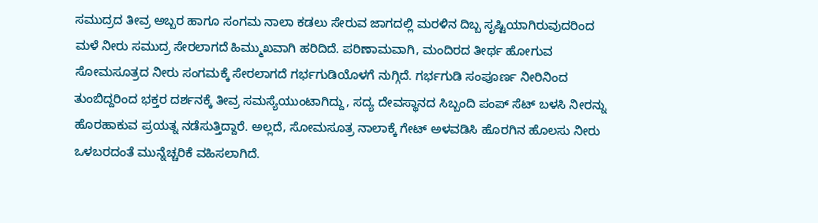ಸಮುದ್ರದ ತೀವ್ರ ಅಬ್ಬರ ಹಾಗೂ ಸಂಗಮ ನಾಲಾ ಕಡಲು ಸೇರುವ ಜಾಗದಲ್ಲಿ ಮರಳಿನ ದಿಬ್ಬ ಸೃಷ್ಟಿಯಾಗಿರುವುದರಿಂದ ಮಳೆ ನೀರು ಸಮುದ್ರ ಸೇರಲಾಗದೆ ಹಿಮ್ಮುಖವಾಗಿ ಹರಿದಿದೆ. ಪರಿಣಾಮವಾಗಿ, ಮಂದಿರದ ತೀರ್ಥ ಹೋಗುವ ಸೋಮಸೂತ್ರದ ನೀರು ಸಂಗಮಕ್ಕೆ ಸೇರಲಾಗದೆ ಗರ್ಭಗುಡಿಯೊಳಗೆ ನುಗ್ಗಿದೆ. ಗರ್ಭಗುಡಿ ಸಂಪೂರ್ಣ ನೀರಿನಿಂದ ತುಂಬಿದ್ದರಿಂದ ಭಕ್ತರ ದರ್ಶನಕ್ಕೆ ತೀವ್ರ ಸಮಸ್ಯೆಯುಂಟಾಗಿದ್ದು, ಸದ್ಯ ದೇವಸ್ಥಾನದ ಸಿಬ್ಬಂದಿ ಪಂಪ್ ಸೆಟ್ ಬಳಸಿ ನೀರನ್ನು ಹೊರಹಾಕುವ ಪ್ರಯತ್ನ ನಡೆಸುತ್ತಿದ್ದಾರೆ. ಅಲ್ಲದೆ, ಸೋಮಸೂತ್ರ ನಾಲಾಕ್ಕೆ ಗೇಟ್ ಅಳವಡಿಸಿ ಹೊರಗಿನ ಹೊಲಸು ನೀರು ಒಳಬರದಂತೆ ಮುನ್ನೆಚ್ಚರಿಕೆ ವಹಿಸಲಾಗಿದೆ.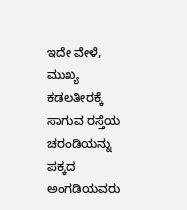ಇದೇ ವೇಳೆ, ಮುಖ್ಯ ಕಡಲತೀರಕ್ಕೆ ಸಾಗುವ ರಸ್ತೆಯ ಚರಂಡಿಯನ್ನು ಪಕ್ಕದ ಅಂಗಡಿಯವರು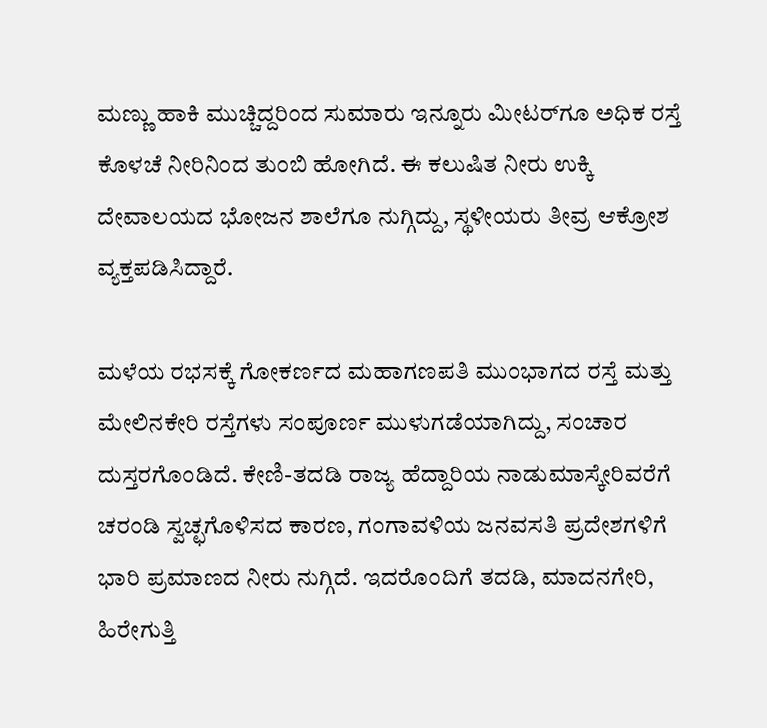ಮಣ್ಣು ಹಾಕಿ ಮುಚ್ಚಿದ್ದರಿಂದ ಸುಮಾರು ಇನ್ನೂರು ಮೀಟರ್‌ಗೂ ಅಧಿಕ ರಸ್ತೆ ಕೊಳಚೆ ನೀರಿನಿಂದ ತುಂಬಿ ಹೋಗಿದೆ. ಈ ಕಲುಷಿತ ನೀರು ಉಕ್ಕಿ ದೇವಾಲಯದ ಭೋಜನ ಶಾಲೆಗೂ ನುಗ್ಗಿದ್ದು, ಸ್ಥಳೀಯರು ತೀವ್ರ ಆಕ್ರೋಶ ವ್ಯಕ್ತಪಡಿಸಿದ್ದಾರೆ.

ಮಳೆಯ ರಭಸಕ್ಕೆ ಗೋಕರ್ಣದ ಮಹಾಗಣಪತಿ ಮುಂಭಾಗದ ರಸ್ತೆ ಮತ್ತು ಮೇಲಿನಕೇರಿ ರಸ್ತೆಗಳು ಸಂಪೂರ್ಣ ಮುಳುಗಡೆಯಾಗಿದ್ದು, ಸಂಚಾರ ದುಸ್ತರಗೊಂಡಿದೆ. ಕೇಣಿ-ತದಡಿ ರಾಜ್ಯ ಹೆದ್ದಾರಿಯ ನಾಡುಮಾಸ್ಕೇರಿವರೆಗೆ ಚರಂಡಿ ಸ್ವಚ್ಛಗೊಳಿಸದ ಕಾರಣ, ಗಂಗಾವಳಿಯ ಜನವಸತಿ ಪ್ರದೇಶಗಳಿಗೆ ಭಾರಿ ಪ್ರಮಾಣದ ನೀರು ನುಗ್ಗಿದೆ. ಇದರೊಂದಿಗೆ ತದಡಿ, ಮಾದನಗೇರಿ, ಹಿರೇಗುತ್ತಿ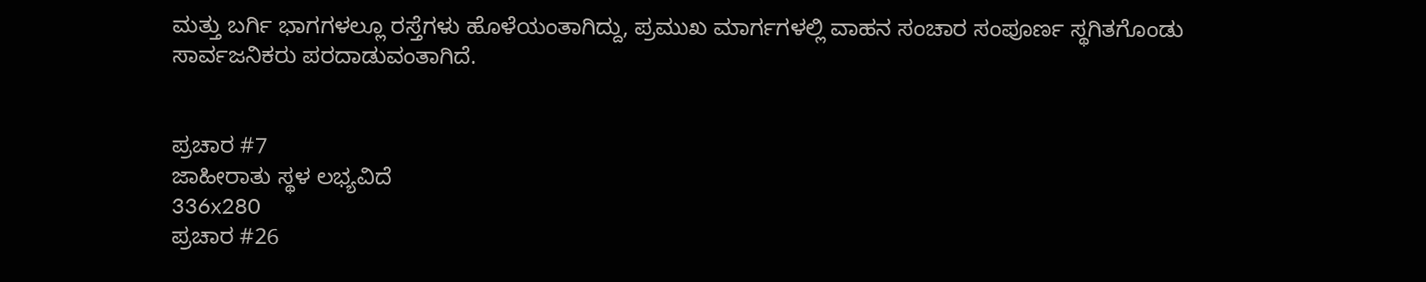ಮತ್ತು ಬರ್ಗಿ ಭಾಗಗಳಲ್ಲೂ ರಸ್ತೆಗಳು ಹೊಳೆಯಂತಾಗಿದ್ದು, ಪ್ರಮುಖ ಮಾರ್ಗಗಳಲ್ಲಿ ವಾಹನ ಸಂಚಾರ ಸಂಪೂರ್ಣ ಸ್ಥಗಿತಗೊಂಡು ಸಾರ್ವಜನಿಕರು ಪರದಾಡುವಂತಾಗಿದೆ.


ಪ್ರಚಾರ #7
ಜಾಹೀರಾತು ಸ್ಥಳ ಲಭ್ಯವಿದೆ
336x280
ಪ್ರಚಾರ #26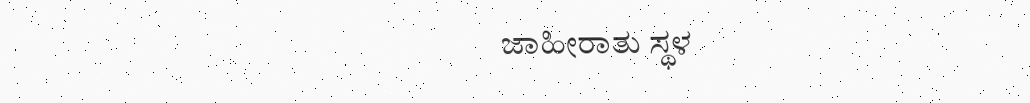ಜಾಹೀರಾತು ಸ್ಥಳ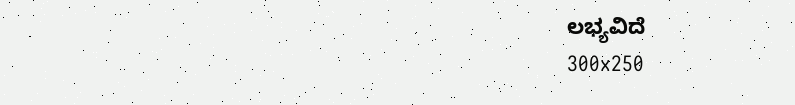ಲಭ್ಯವಿದೆ
300x250